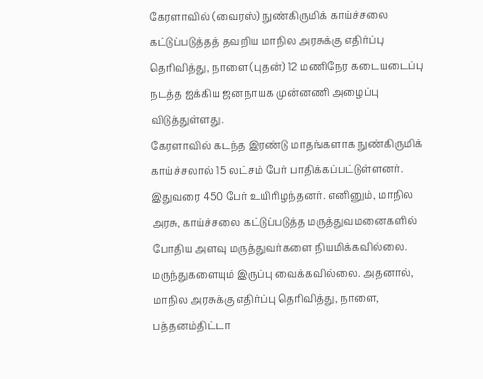கேரளாவில் (வைரஸ்) நுண்கிருமிக் காய்ச்சலை கட்டுப்படுத்தத் தவறிய மாநில அரசுக்கு எதிர்ப்பு தெரிவித்து, நாளை(புதன்) 12 மணிநேர கடையடைப்பு நடத்த ஐக்கிய ஜனநாயக முன்னணி அழைப்பு விடுத்துள்ளது.
கேரளாவில் கடந்த இரண்டு மாதங்களாக நுண்கிருமிக் காய்ச்சலால் 15 லட்சம் பேர் பாதிக்கப்பட்டுள்ளனர். இதுவரை 450 பேர் உயிரிழந்தனர். எனினும், மாநில அரசு, காய்ச்சலை கட்டுப்படுத்த மருத்துவமனைகளில் போதிய அளவு மருத்துவர்களை நியமிக்கவில்லை. மருந்துகளையும் இருப்பு வைக்கவில்லை. அதனால், மாநில அரசுக்கு எதிர்ப்பு தெரிவித்து, நாளை, பத்தனம்திட்டா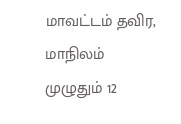மாவட்டம் தவிர, மாநிலம் முழுதும் 12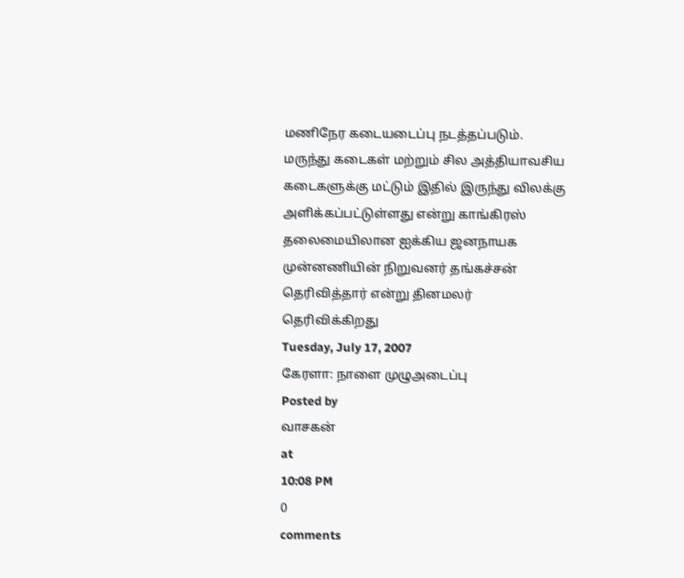மணிநேர கடையடைப்பு நடத்தப்படும். மருந்து கடைகள் மற்றும் சில அத்தியாவசிய கடைகளுக்கு மட்டும் இதில் இருந்து விலக்கு அளிக்கப்பட்டுள்ளது என்று காங்கிரஸ் தலைமையிலான ஐக்கிய ஜனநாயக முன்னணியின் நிறுவனர் தங்கச்சன் தெரிவித்தார் என்று தினமலர் தெரிவிக்கிறது
Tuesday, July 17, 2007
கேரளா: நாளை முழுஅடைப்பு
Posted by
வாசகன்
at
10:08 PM
0
comments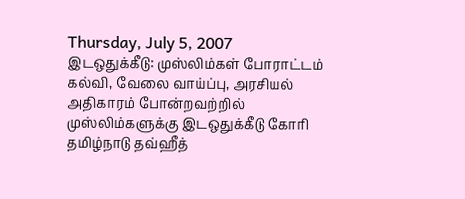Thursday, July 5, 2007
இடஒதுக்கீடு: முஸ்லிம்கள் போராட்டம்
கல்வி, வேலை வாய்ப்பு, அரசியல் அதிகாரம் போன்றவற்றில் முஸ்லிம்களுக்கு இடஒதுக்கீடு கோரி தமிழ்நாடு தவ்ஹீத்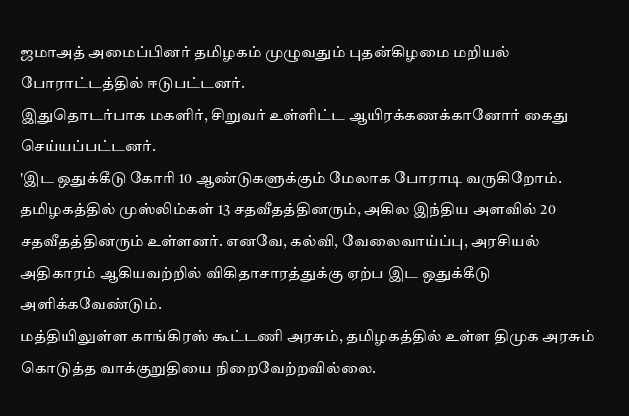ஜமாஅத் அமைப்பினர் தமிழகம் முழுவதும் புதன்கிழமை மறியல் போராட்டத்தில் ஈடுபட்டனர்.
இதுதொடர்பாக மகளிர், சிறுவர் உள்ளிட்ட ஆயிரக்கணக்கானோர் கைது செய்யப்பட்டனர்.
'இட ஒதுக்கீடு கோரி 10 ஆண்டுகளுக்கும் மேலாக போராடி வருகிறோம். தமிழகத்தில் முஸ்லிம்கள் 13 சதவீதத்தினரும், அகில இந்திய அளவில் 20 சதவீதத்தினரும் உள்ளனர். எனவே, கல்வி, வேலைவாய்ப்பு, அரசியல் அதிகாரம் ஆகியவற்றில் விகிதாசாரத்துக்கு ஏற்ப இட ஒதுக்கீடு அளிக்கவேண்டும்.
மத்தியிலுள்ள காங்கிரஸ் கூட்டணி அரசும், தமிழகத்தில் உள்ள திமுக அரசும் கொடுத்த வாக்குறுதியை நிறைவேற்றவில்லை.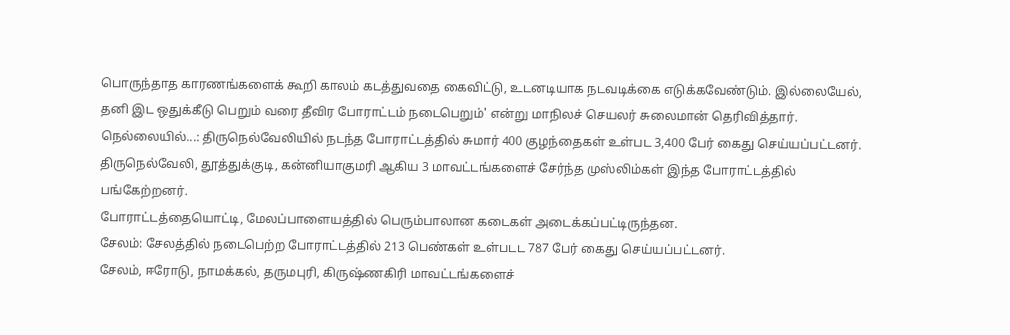பொருந்தாத காரணங்களைக் கூறி காலம் கடத்துவதை கைவிட்டு, உடனடியாக நடவடிக்கை எடுக்கவேண்டும். இல்லையேல், தனி இட ஒதுக்கீடு பெறும் வரை தீவிர போராட்டம் நடைபெறும்' என்று மாநிலச் செயலர் சுலைமான் தெரிவித்தார்.
நெல்லையில்...: திருநெல்வேலியில் நடந்த போராட்டத்தில் சுமார் 400 குழந்தைகள் உள்பட 3,400 பேர் கைது செய்யப்பட்டனர்.
திருநெல்வேலி, தூத்துக்குடி, கன்னியாகுமரி ஆகிய 3 மாவட்டங்களைச் சேர்ந்த முஸ்லிம்கள் இந்த போராட்டத்தில் பங்கேற்றனர்.
போராட்டத்தையொட்டி, மேலப்பாளையத்தில் பெரும்பாலான கடைகள் அடைக்கப்பட்டிருந்தன.
சேலம்: சேலத்தில் நடைபெற்ற போராட்டத்தில் 213 பெண்கள் உள்படட 787 பேர் கைது செய்யப்பட்டனர்.
சேலம், ஈரோடு, நாமக்கல், தருமபுரி, கிருஷ்ணகிரி மாவட்டங்களைச்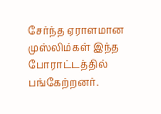சேர்ந்த ஏராளமான முஸ்லிம்கள் இந்த போராட்டத்தில் பங்கேற்றனர்.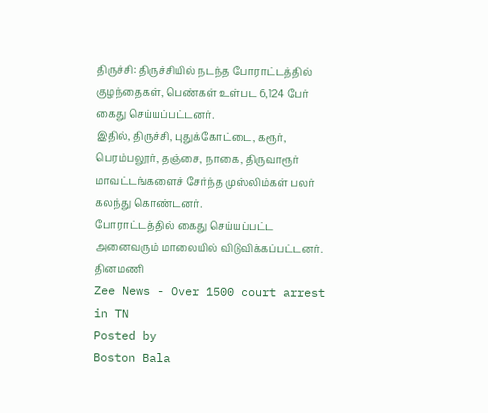திருச்சி: திருச்சியில் நடந்த போராட்டத்தில் குழந்தைகள், பெண்கள் உள்பட 6,124 பேர் கைது செய்யப்பட்டனர்.
இதில், திருச்சி, புதுக்கோட்டை, கரூர், பெரம்பலூர், தஞ்சை, நாகை, திருவாரூர் மாவட்டங்களைச் சேர்ந்த முஸ்லிம்கள் பலர் கலந்து கொண்டனர்.
போராட்டத்தில் கைது செய்யப்பட்ட அனைவரும் மாலையில் விடுவிக்கப்பட்டனர்.
தினமணி
Zee News - Over 1500 court arrest in TN
Posted by
Boston Bala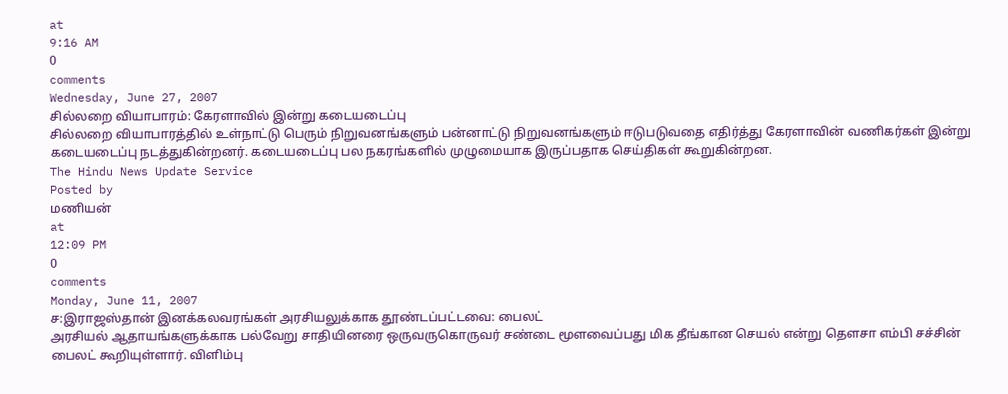at
9:16 AM
0
comments
Wednesday, June 27, 2007
சில்லறை வியாபாரம்: கேரளாவில் இன்று கடையடைப்பு
சில்லறை வியாபாரத்தில் உள்நாட்டு பெரும் நிறுவனங்களும் பன்னாட்டு நிறுவனங்களும் ஈடுபடுவதை எதிர்த்து கேரளாவின் வணிகர்கள் இன்று கடையடைப்பு நடத்துகின்றனர். கடையடைப்பு பல நகரங்களில் முழுமையாக இருப்பதாக செய்திகள் கூறுகின்றன.
The Hindu News Update Service
Posted by
மணியன்
at
12:09 PM
0
comments
Monday, June 11, 2007
ச:இராஜஸ்தான் இனக்கலவரங்கள் அரசியலுக்காக தூண்டப்பட்டவை: பைலட்
அரசியல் ஆதாயங்களுக்காக பல்வேறு சாதியினரை ஒருவருகொருவர் சண்டை மூளவைப்பது மிக தீங்கான செயல் என்று தௌசா எம்பி சச்சின் பைலட் கூறியுள்ளார். விளிம்பு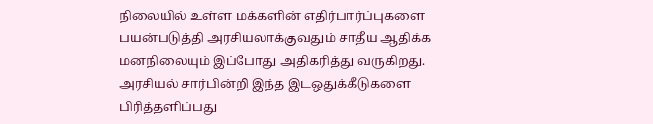நிலையில் உள்ள மக்களின் எதிர்பார்ப்புகளை பயன்படுத்தி அரசியலாக்குவதும் சாதீய ஆதிக்க மனநிலையும் இப்போது அதிகரித்து வருகிறது. அரசியல் சார்பின்றி இந்த இடஒதுக்கீடுகளை பிரித்தளிப்பது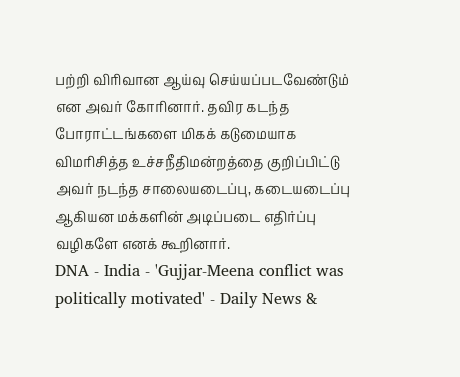பற்றி விரிவான ஆய்வு செய்யப்படவேண்டும் என அவர் கோரினார். தவிர கடந்த போராட்டங்களை மிகக் கடுமையாக விமரிசித்த உச்சநீதிமன்றத்தை குறிப்பிட்டு அவர் நடந்த சாலையடைப்பு, கடையடைப்பு ஆகியன மக்களின் அடிப்படை எதிர்ப்பு வழிகளே எனக் கூறினார்.
DNA - India - 'Gujjar-Meena conflict was politically motivated' - Daily News &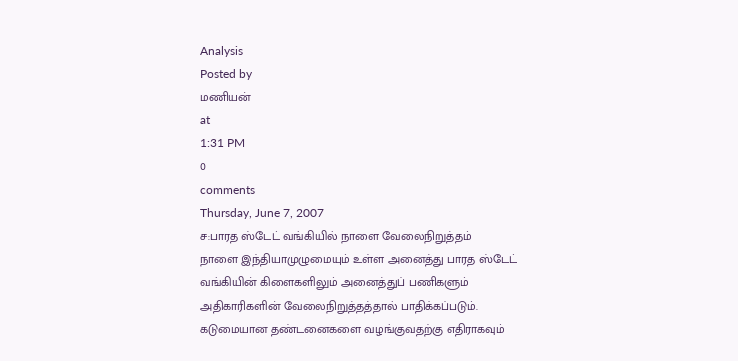Analysis
Posted by
மணியன்
at
1:31 PM
0
comments
Thursday, June 7, 2007
ச:பாரத ஸ்டேட் வங்கியில் நாளை வேலைநிறுத்தம்
நாளை இந்தியாமுழுமையும் உள்ள அனைத்து பாரத ஸ்டேட் வங்கியின் கிளைகளிலும் அனைத்துப் பணிகளும் அதிகாரிகளின் வேலைநிறுத்தத்தால் பாதிக்கப்படும். கடுமையான தண்டனைகளை வழங்குவதற்கு எதிராகவும்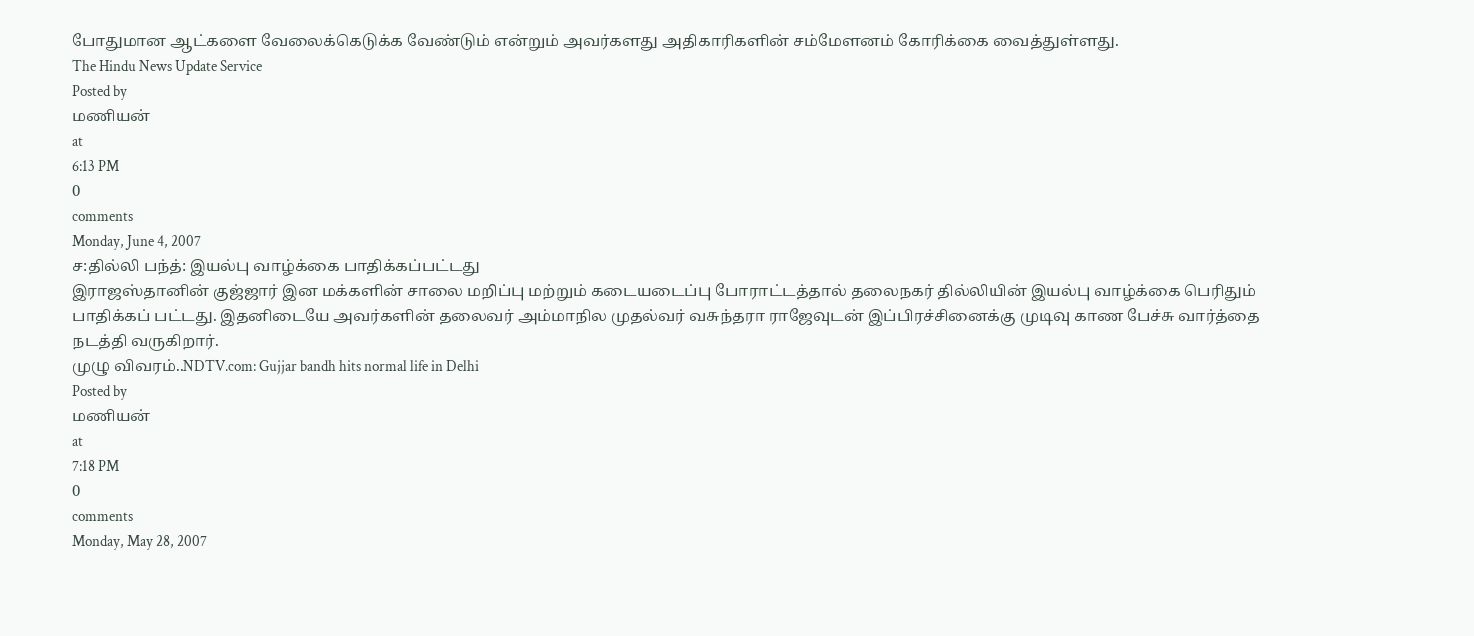போதுமான ஆட்களை வேலைக்கெடுக்க வேண்டும் என்றும் அவர்களது அதிகாரிகளின் சம்மேளனம் கோரிக்கை வைத்துள்ளது.
The Hindu News Update Service
Posted by
மணியன்
at
6:13 PM
0
comments
Monday, June 4, 2007
ச:தில்லி பந்த்: இயல்பு வாழ்க்கை பாதிக்கப்பட்டது
இராஜஸ்தானின் குஜ்ஜார் இன மக்களின் சாலை மறிப்பு மற்றும் கடையடைப்பு போராட்டத்தால் தலைநகர் தில்லியின் இயல்பு வாழ்க்கை பெரிதும் பாதிக்கப் பட்டது. இதனிடையே அவர்களின் தலைவர் அம்மாநில முதல்வர் வசுந்தரா ராஜேவுடன் இப்பிரச்சினைக்கு முடிவு காண பேச்சு வார்த்தை நடத்தி வருகிறார்.
முழு விவரம்..NDTV.com: Gujjar bandh hits normal life in Delhi
Posted by
மணியன்
at
7:18 PM
0
comments
Monday, May 28, 2007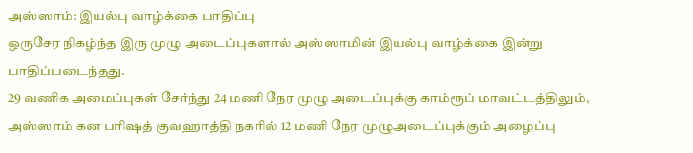அஸ்ஸாம்: இயல்பு வாழ்க்கை பாதிப்பு
ஒருசேர நிகழ்ந்த இரு முழு அடைப்புகளால் அஸ்ஸாமின் இயல்பு வாழ்க்கை இன்று பாதிப்படைந்தது.
29 வணிக அமைப்புகள் சேர்ந்து 24 மணி நேர முழு அடைப்புக்கு காம்ரூப் மாவட்டத்திலும், அஸ்ஸாம் கன பரிஷத் குவஹாத்தி நகரில் 12 மணி நேர முழுஅடைப்புக்கும் அழைப்பு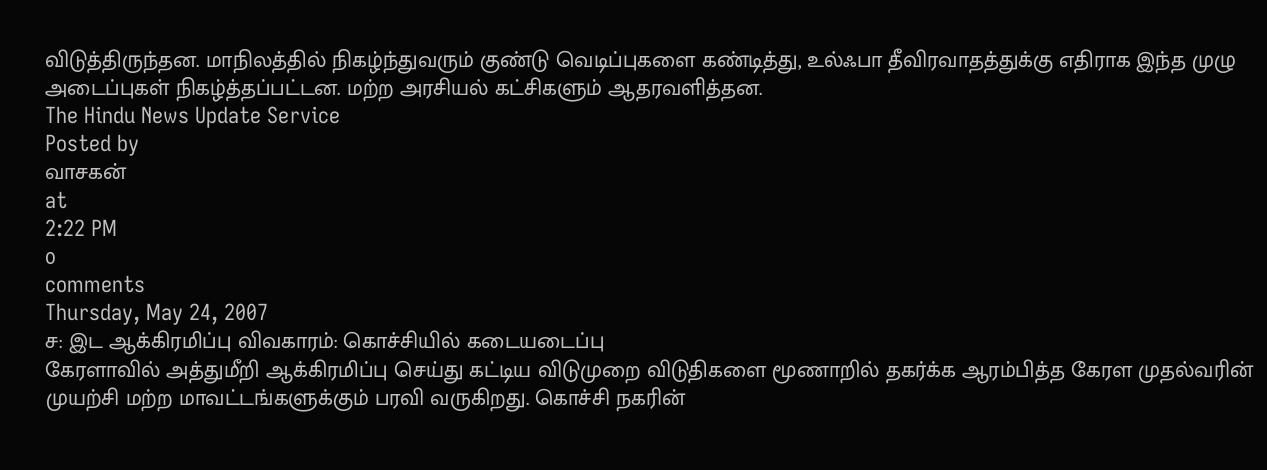விடுத்திருந்தன. மாநிலத்தில் நிகழ்ந்துவரும் குண்டு வெடிப்புகளை கண்டித்து, உல்ஃபா தீவிரவாதத்துக்கு எதிராக இந்த முழு அடைப்புகள் நிகழ்த்தப்பட்டன. மற்ற அரசியல் கட்சிகளும் ஆதரவளித்தன.
The Hindu News Update Service
Posted by
வாசகன்
at
2:22 PM
0
comments
Thursday, May 24, 2007
ச: இட ஆக்கிரமிப்பு விவகாரம்: கொச்சியில் கடையடைப்பு
கேரளாவில் அத்துமீறி ஆக்கிரமிப்பு செய்து கட்டிய விடுமுறை விடுதிகளை மூணாறில் தகர்க்க ஆரம்பித்த கேரள முதல்வரின் முயற்சி மற்ற மாவட்டங்களுக்கும் பரவி வருகிறது. கொச்சி நகரின்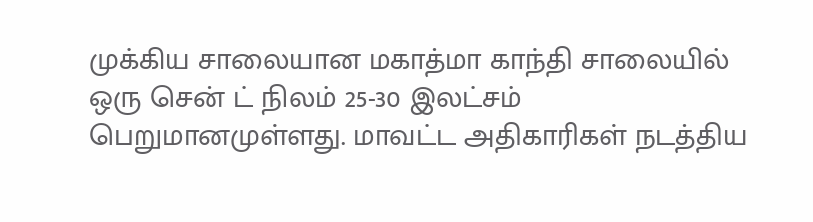முக்கிய சாலையான மகாத்மா காந்தி சாலையில் ஒரு சென் ட் நிலம் 25-30 இலட்சம் பெறுமானமுள்ளது. மாவட்ட அதிகாரிகள் நடத்திய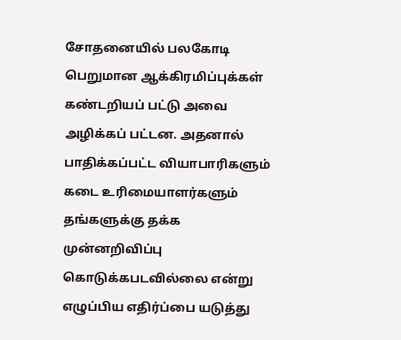சோதனையில் பலகோடி பெறுமான ஆக்கிரமிப்புக்கள் கண்டறியப் பட்டு அவை அழிக்கப் பட்டன. அதனால் பாதிக்கப்பட்ட வியாபாரிகளும் கடை உரிமையாளர்களும் தங்களுக்கு தக்க முன்னறிவிப்பு கொடுக்கபடவில்லை என்று எழுப்பிய எதிர்ப்பை யடுத்து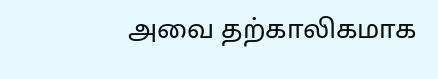அவை தற்காலிகமாக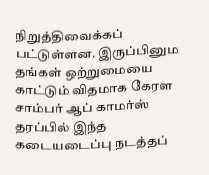நிறுத்திவைக்கப் பட்டுள்ளன. இருப்பினும தங்கள் ஒற்றுமையை காட்டும் விதமாக கேரள சாம்பர் ஆப் காமர்ஸ் தரப்பில் இந்த கடையடைப்பு நடத்தப்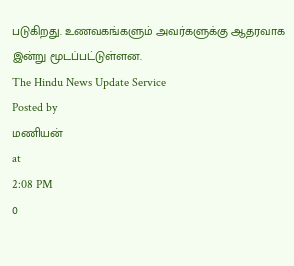படுகிறது. உணவகங்களும் அவர்களுக்கு ஆதரவாக இன்று மூடப்பட்டுள்ளன.
The Hindu News Update Service
Posted by
மணியன்
at
2:08 PM
0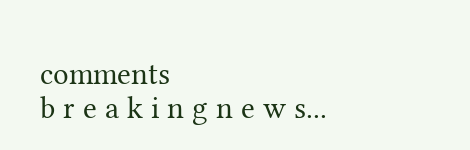comments
b r e a k i n g n e w s...